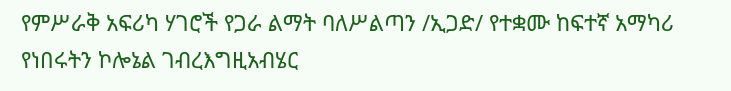የምሥራቅ አፍሪካ ሃገሮች የጋራ ልማት ባለሥልጣን /ኢጋድ/ የተቋሙ ከፍተኛ አማካሪ የነበሩትን ኮሎኔል ገብረእግዚአብሄር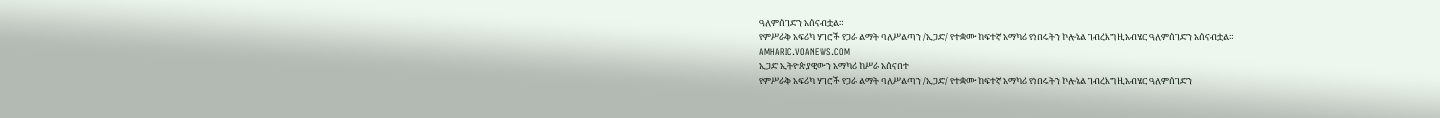ዓለምሰገድን አሰናብቷል።
የምሥራቅ አፍሪካ ሃገሮች የጋራ ልማት ባለሥልጣን /ኢጋድ/ የተቋሙ ከፍተኛ አማካሪ የነበሩትን ኮሎኔል ገብረእግዚአብሄር ዓለምሰገድን አሰናብቷል።
AMHARIC.VOANEWS.COM
ኢጋድ ኢትዮጵያዊውን አማካሪ ከሥራ አሰናበተ
የምሥራቅ አፍሪካ ሃገሮች የጋራ ልማት ባለሥልጣን /ኢጋድ/ የተቋሙ ከፍተኛ አማካሪ የነበሩትን ኮሎኔል ገብረእግዚአብሄር ዓለምሰገድን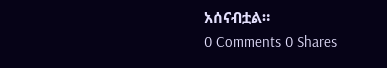አሰናብቷል።
0 Comments 0 Shares